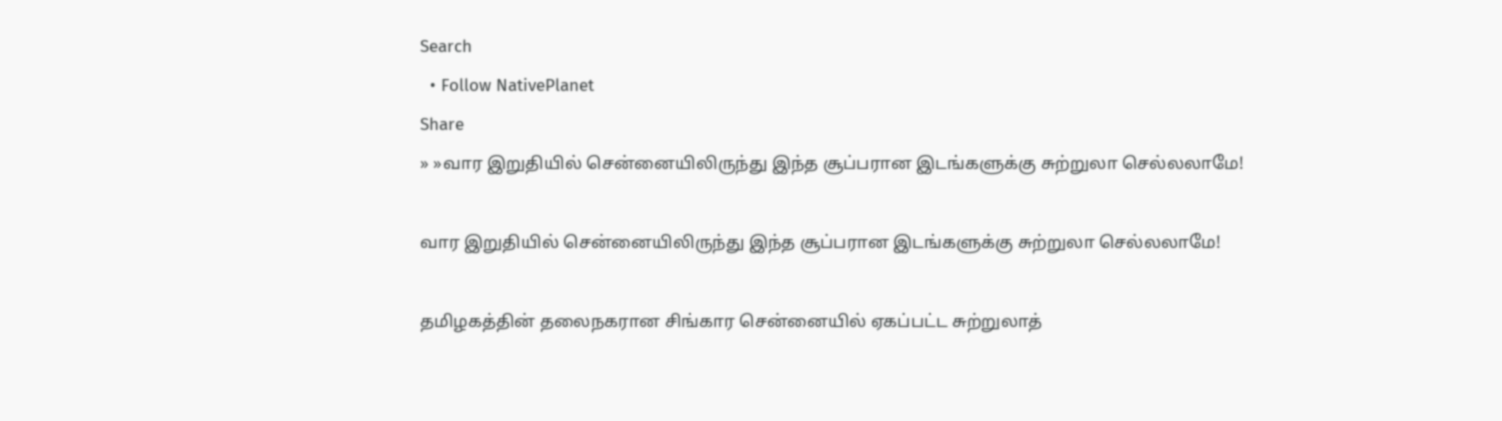Search
  • Follow NativePlanet
Share
» »வார இறுதியில் சென்னையிலிருந்து இந்த சூப்பரான இடங்களுக்கு சுற்றுலா செல்லலாமே!

வார இறுதியில் சென்னையிலிருந்து இந்த சூப்பரான இடங்களுக்கு சுற்றுலா செல்லலாமே!

தமிழகத்தின் தலைநகரான சிங்கார சென்னையில் ஏகப்பட்ட சுற்றுலாத்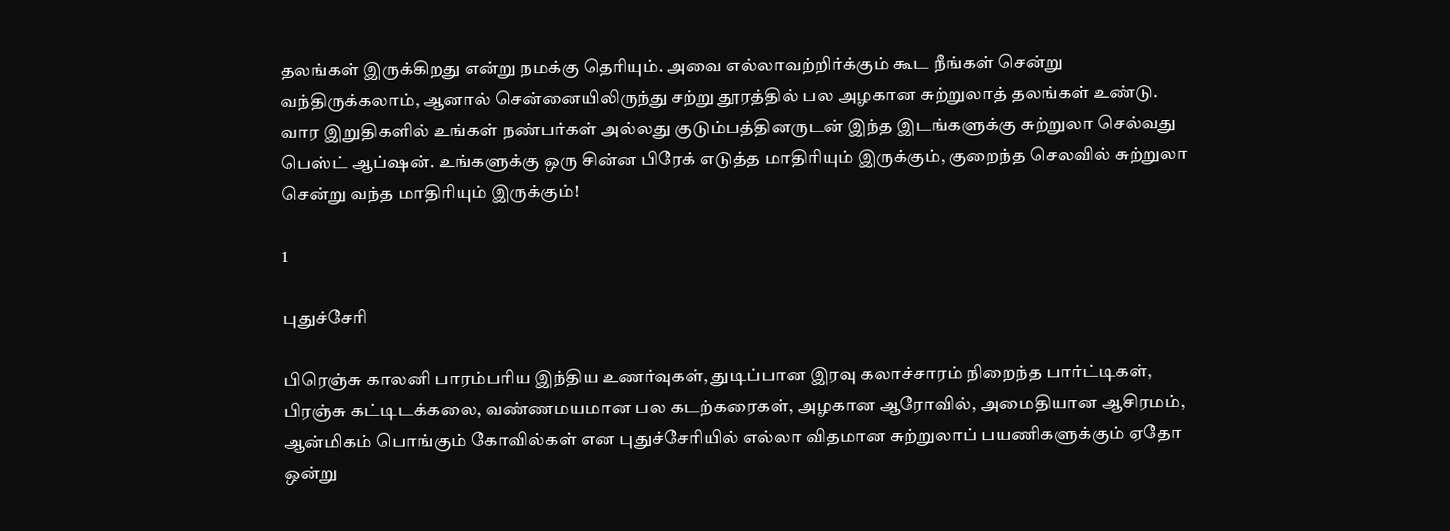தலங்கள் இருக்கிறது என்று நமக்கு தெரியும். அவை எல்லாவற்றிர்க்கும் கூட நீங்கள் சென்று வந்திருக்கலாம், ஆனால் சென்னையிலிருந்து சற்று தூரத்தில் பல அழகான சுற்றுலாத் தலங்கள் உண்டு. வார இறுதிகளில் உங்கள் நண்பர்கள் அல்லது குடும்பத்தினருடன் இந்த இடங்களுக்கு சுற்றுலா செல்வது பெஸ்ட் ஆப்ஷன். உங்களுக்கு ஒரு சின்ன பிரேக் எடுத்த மாதிரியும் இருக்கும், குறைந்த செலவில் சுற்றுலா சென்று வந்த மாதிரியும் இருக்கும்!

1

புதுச்சேரி

பிரெஞ்சு காலனி பாரம்பரிய இந்திய உணர்வுகள், துடிப்பான இரவு கலாச்சாரம் நிறைந்த பார்ட்டிகள், பிரஞ்சு கட்டிடக்கலை, வண்ணமயமான பல கடற்கரைகள், அழகான ஆரோவில், அமைதியான ஆசிரமம், ஆன்மிகம் பொங்கும் கோவில்கள் என புதுச்சேரியில் எல்லா விதமான சுற்றுலாப் பயணிகளுக்கும் ஏதோ ஒன்று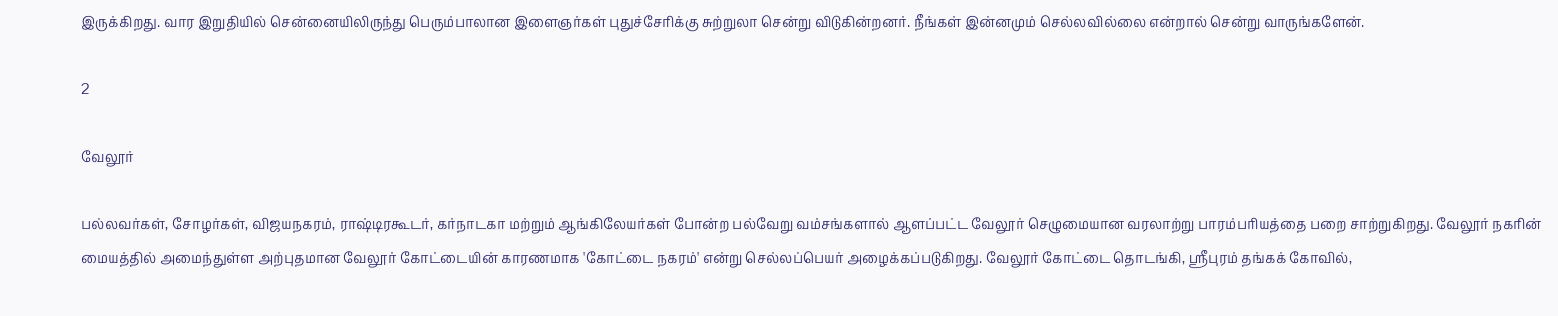இருக்கிறது. வார இறுதியில் சென்னையிலிருந்து பெரும்பாலான இளைஞர்கள் புதுச்சேரிக்கு சுற்றுலா சென்று விடுகின்றனர். நீங்கள் இன்னமும் செல்லவில்லை என்றால் சென்று வாருங்களேன்.

2

வேலூர்

பல்லவர்கள், சோழர்கள், விஜயநகரம், ராஷ்டிரகூடர், கர்நாடகா மற்றும் ஆங்கிலேயர்கள் போன்ற பல்வேறு வம்சங்களால் ஆளப்பட்ட வேலூர் செழுமையான வரலாற்று பாரம்பரியத்தை பறை சாற்றுகிறது. வேலூர் நகரின் மையத்தில் அமைந்துள்ள அற்புதமான வேலூர் கோட்டையின் காரணமாக 'கோட்டை நகரம்' என்று செல்லப்பெயர் அழைக்கப்படுகிறது. வேலூர் கோட்டை தொடங்கி, ஸ்ரீபுரம் தங்கக் கோவில்,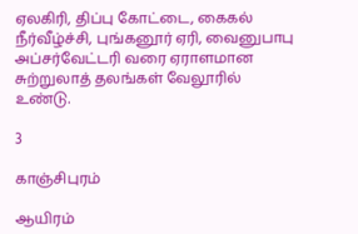ஏலகிரி, திப்பு கோட்டை, கைகல் நீர்வீழ்ச்சி, புங்கனூர் ஏரி, வைனுபாபு அப்சர்வேட்டரி வரை ஏராளமான சுற்றுலாத் தலங்கள் வேலூரில் உண்டு.

3

காஞ்சிபுரம்

ஆயிரம்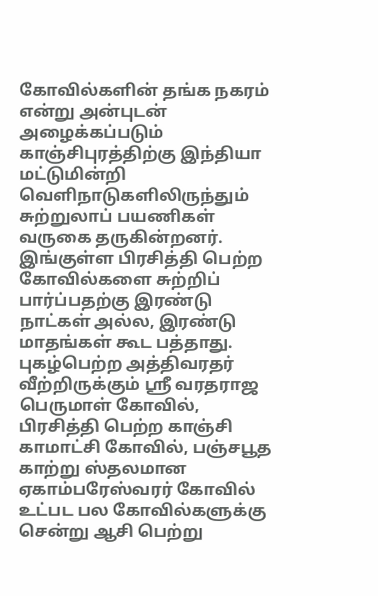கோவில்களின் தங்க நகரம் என்று அன்புடன் அழைக்கப்படும் காஞ்சிபுரத்திற்கு இந்தியா மட்டுமின்றி வெளிநாடுகளிலிருந்தும் சுற்றுலாப் பயணிகள் வருகை தருகின்றனர். இங்குள்ள பிரசித்தி பெற்ற கோவில்களை சுற்றிப் பார்ப்பதற்கு இரண்டு நாட்கள் அல்ல, இரண்டு மாதங்கள் கூட பத்தாது. புகழ்பெற்ற அத்திவரதர் வீற்றிருக்கும் ஸ்ரீ வரதராஜ பெருமாள் கோவில், பிரசித்தி பெற்ற காஞ்சி காமாட்சி கோவில், பஞ்சபூத காற்று ஸ்தலமான ஏகாம்பரேஸ்வரர் கோவில் உட்பட பல கோவில்களுக்கு சென்று ஆசி பெற்று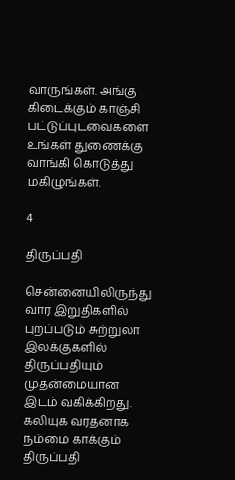வாருங்கள். அங்கு கிடைக்கும் காஞ்சி பட்டுப்புடவைகளை உங்கள் துணைக்கு வாங்கி கொடுத்து மகிழுங்கள்.

4

திருப்பதி

சென்னையிலிருந்து வார இறுதிகளில் புறப்படும் சுற்றுலா இலக்குகளில் திருப்பதியும் முதன்மையான இடம் வகிக்கிறது. கலியுக வரதனாக நம்மை காக்கும் திருப்பதி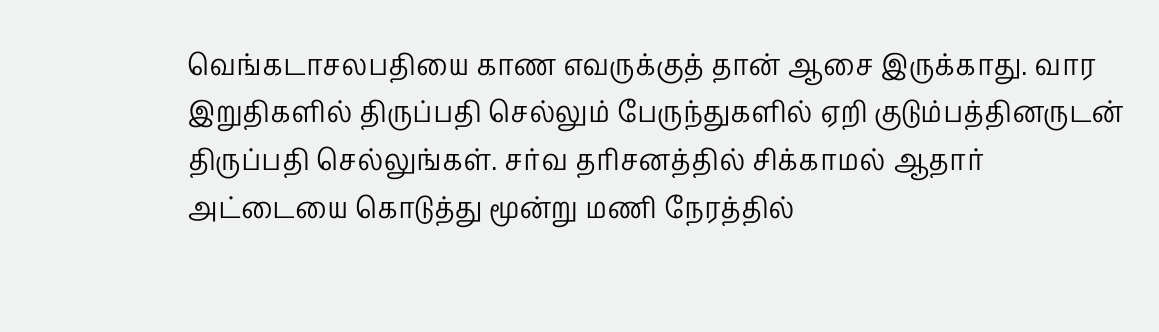வெங்கடாசலபதியை காண எவருக்குத் தான் ஆசை இருக்காது. வார இறுதிகளில் திருப்பதி செல்லும் பேருந்துகளில் ஏறி குடும்பத்தினருடன் திருப்பதி செல்லுங்கள். சர்வ தரிசனத்தில் சிக்காமல் ஆதார் அட்டையை கொடுத்து மூன்று மணி நேரத்தில்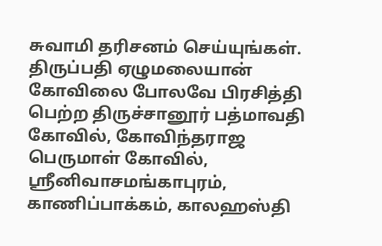சுவாமி தரிசனம் செய்யுங்கள். திருப்பதி ஏழுமலையான் கோவிலை போலவே பிரசித்தி பெற்ற திருச்சானூர் பத்மாவதி கோவில், கோவிந்தராஜ பெருமாள் கோவில், ஸ்ரீனிவாசமங்காபுரம், காணிப்பாக்கம், காலஹஸ்தி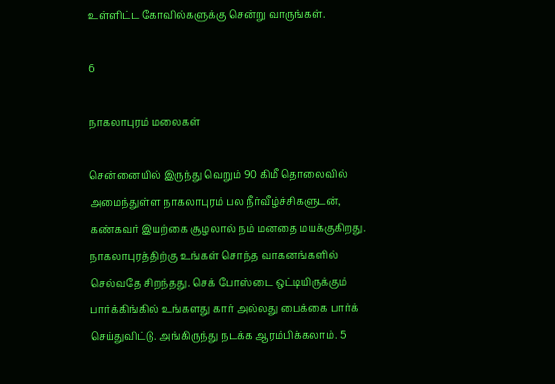உள்ளிட்ட கோவில்களுக்கு சென்று வாருங்கள்.

6

நாகலாபுரம் மலைகள்

சென்னையில் இருந்து வெறும் 90 கிமீ தொலைவில் அமைந்துள்ள நாகலாபுரம் பல நீர்வீழ்ச்சிகளுடன், கண்கவர் இயற்கை சூழலால் நம் மனதை மயக்குகிறது. நாகலாபுரத்திற்கு உங்கள் சொந்த வாகனங்களில் செல்வதே சிறந்தது. செக் போஸ்டை ஒட்டியிருக்கும் பார்க்கிங்கில் உங்களது கார் அல்லது பைக்கை பார்க் செய்துவிட்டு. அங்கிருந்து நடக்க ஆரம்பிக்கலாம். 5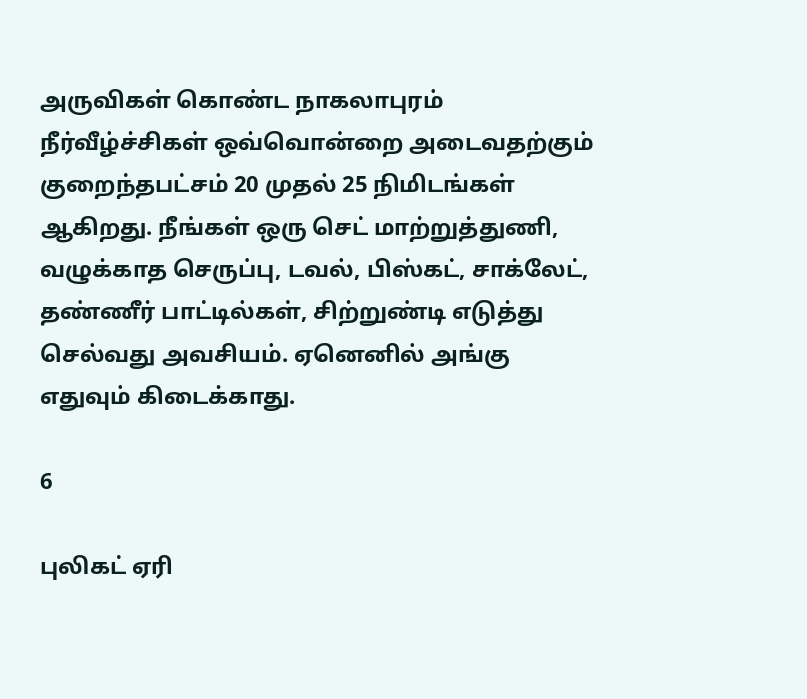அருவிகள் கொண்ட நாகலாபுரம் நீர்வீழ்ச்சிகள் ஒவ்வொன்றை அடைவதற்கும் குறைந்தபட்சம் 20 முதல் 25 நிமிடங்கள் ஆகிறது. நீங்கள் ஒரு செட் மாற்றுத்துணி, வழுக்காத செருப்பு, டவல், பிஸ்கட், சாக்லேட், தண்ணீர் பாட்டில்கள், சிற்றுண்டி எடுத்து செல்வது அவசியம். ஏனெனில் அங்கு எதுவும் கிடைக்காது.

6

புலிகட் ஏரி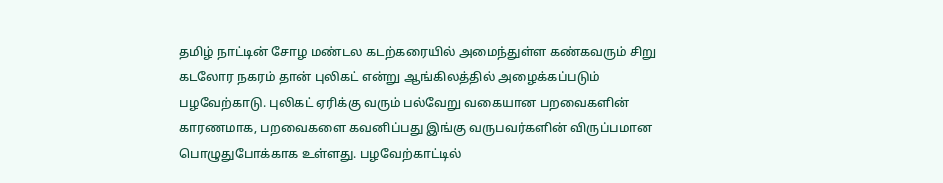தமிழ் நாட்டின் சோழ மண்டல கடற்கரையில் அமைந்துள்ள கண்கவரும் சிறு கடலோர நகரம் தான் புலிகட் என்று ஆங்கிலத்தில் அழைக்கப்படும் பழவேற்காடு. புலிகட் ஏரிக்கு வரும் பல்வேறு வகையான பறவைகளின் காரணமாக, பறவைகளை கவனிப்பது இங்கு வருபவர்களின் விருப்பமான பொழுதுபோக்காக உள்ளது. பழவேற்காட்டில்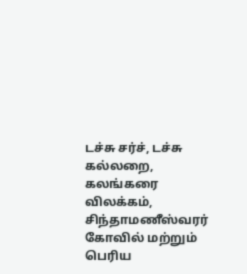டச்சு சர்ச், டச்சு கல்லறை, கலங்கரை விலக்கம், சிந்தாமணீஸ்வரர் கோவில் மற்றும் பெரிய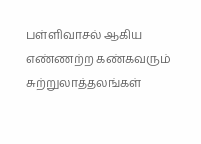பள்ளிவாசல் ஆகிய எண்ணற்ற கண்கவரும் சுற்றுலாத்தலங்கள்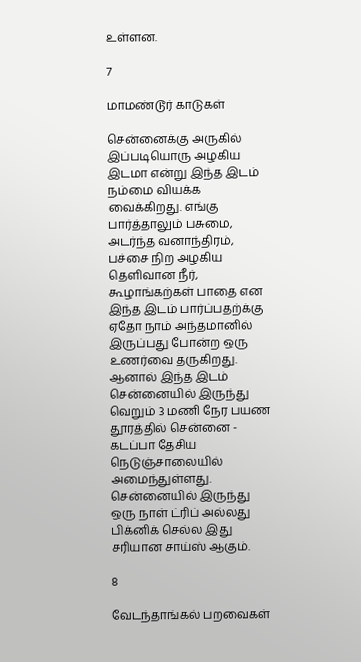உள்ளன.

7

மாமண்டூர் காடுகள்

சென்னைக்கு அருகில் இப்படியொரு அழகிய இடமா என்று இந்த இடம் நம்மை வியக்க வைக்கிறது. எங்கு பார்த்தாலும் பசுமை, அடர்ந்த வனாந்திரம், பச்சை நிற அழகிய தெளிவான நீர், கூழாங்கற்கள் பாதை என இந்த இடம் பார்ப்பதற்க்கு ஏதோ நாம் அந்தமானில் இருப்பது போன்ற ஒரு உணர்வை தருகிறது. ஆனால் இந்த இடம் சென்னையில் இருந்து வெறும் 3 மணி நேர பயண தூரத்தில் சென்னை - கடப்பா தேசிய நெடுஞ்சாலையில் அமைந்துள்ளது. சென்னையில் இருந்து ஒரு நாள் ட்ரிப் அல்லது பிக்னிக் செல்ல இது சரியான சாய்ஸ் ஆகும்.

8

வேடந்தாங்கல் பறவைகள்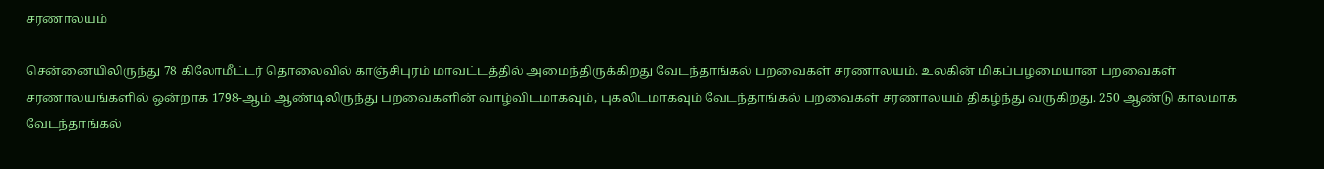சரணாலயம்

சென்னையிலிருந்து 78 கிலோமீட்டர் தொலைவில் காஞ்சிபுரம் மாவட்டத்தில் அமைந்திருக்கிறது வேடந்தாங்கல் பறவைகள் சரணாலயம். உலகின் மிகப்பழமையான பறவைகள் சரணாலயங்களில் ஒன்றாக 1798-ஆம் ஆண்டிலிருந்து பறவைகளின் வாழ்விடமாகவும், புகலிடமாகவும் வேடந்தாங்கல் பறவைகள் சரணாலயம் திகழ்ந்து வருகிறது. 250 ஆண்டு காலமாக வேடந்தாங்கல்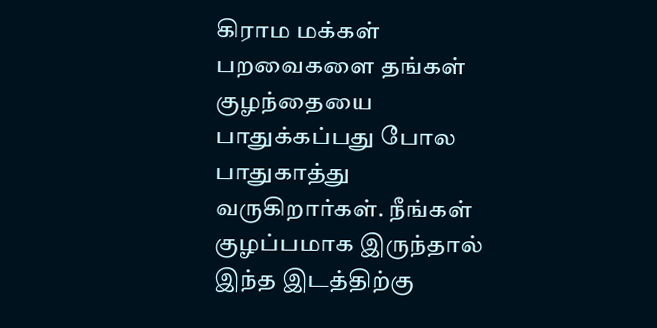கிராம மக்கள் பறவைகளை தங்கள் குழந்தையை பாதுக்கப்பது போல பாதுகாத்து வருகிறார்கள். நீங்கள் குழப்பமாக இருந்தால் இந்த இடத்திற்கு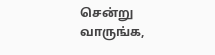சென்று வாருங்க,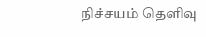நிச்சயம் தெளிவு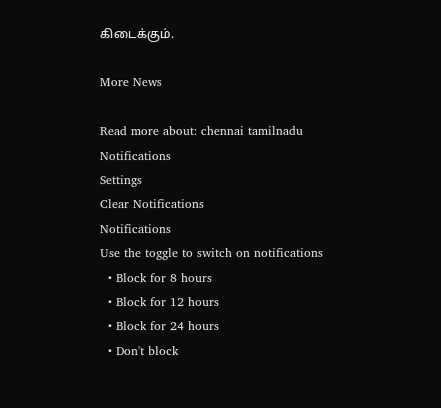கிடைக்கும்.

More News

Read more about: chennai tamilnadu
Notifications
Settings
Clear Notifications
Notifications
Use the toggle to switch on notifications
  • Block for 8 hours
  • Block for 12 hours
  • Block for 24 hours
  • Don't block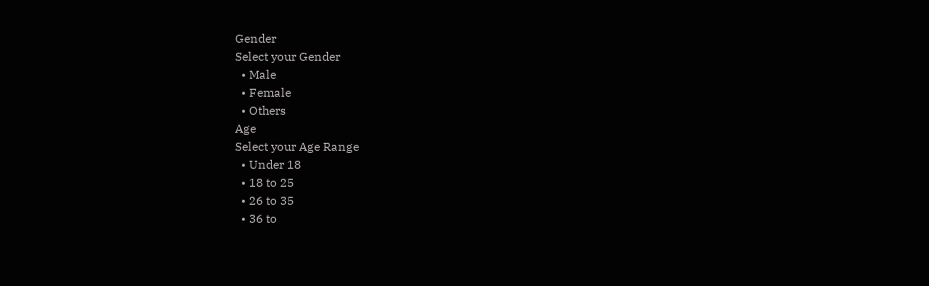Gender
Select your Gender
  • Male
  • Female
  • Others
Age
Select your Age Range
  • Under 18
  • 18 to 25
  • 26 to 35
  • 36 to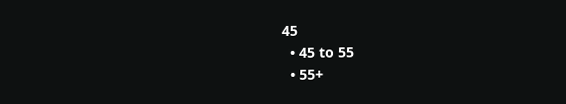45
  • 45 to 55
  • 55+